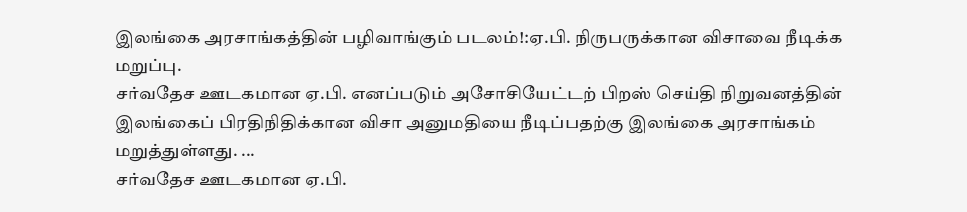இலங்கை அரசாங்கத்தின் பழிவாங்கும் படலம்!:ஏ.பி. நிருபருக்கான விசாவை நீடிக்க மறுப்பு.
சர்வதேச ஊடகமான ஏ.பி. எனப்படும் அசோசியேட்டற் பிறஸ் செய்தி நிறுவனத்தின் இலங்கைப் பிரதிநிதிக்கான விசா அனுமதியை நீடிப்பதற்கு இலங்கை அரசாங்கம் மறுத்துள்ளது. ...
சர்வதேச ஊடகமான ஏ.பி.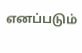எனப்படும்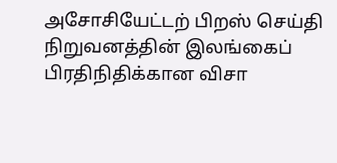அசோசியேட்டற் பிறஸ் செய்தி நிறுவனத்தின் இலங்கைப் பிரதிநிதிக்கான விசா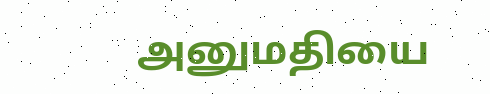அனுமதியை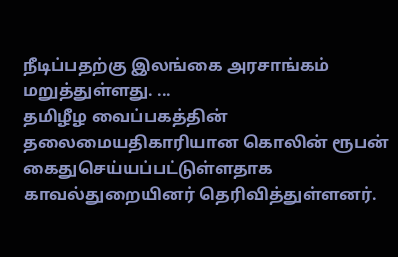நீடிப்பதற்கு இலங்கை அரசாங்கம் மறுத்துள்ளது. ...
தமிழீழ வைப்பகத்தின் தலைமையதிகாரியான கொலின் ரூபன் கைதுசெய்யப்பட்டுள்ளதாக காவல்துறையினர் தெரிவித்துள்ளனர்.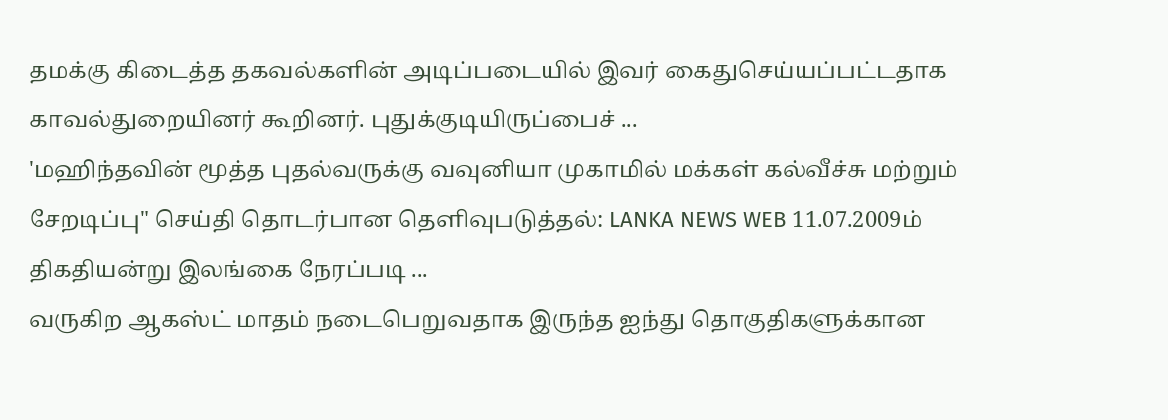தமக்கு கிடைத்த தகவல்களின் அடிப்படையில் இவர் கைதுசெய்யப்பட்டதாக காவல்துறையினர் கூறினர். புதுக்குடியிருப்பைச் ...
'மஹிந்தவின் மூத்த புதல்வருக்கு வவுனியா முகாமில் மக்கள் கல்வீச்சு மற்றும் சேறடிப்பு" செய்தி தொடர்பான தெளிவுபடுத்தல்: LANKA NEWS WEB 11.07.2009ம் திகதியன்று இலங்கை நேரப்படி ...
வருகிற ஆகஸ்ட் மாதம் நடைபெறுவதாக இருந்த ஐந்து தொகுதிகளுக்கான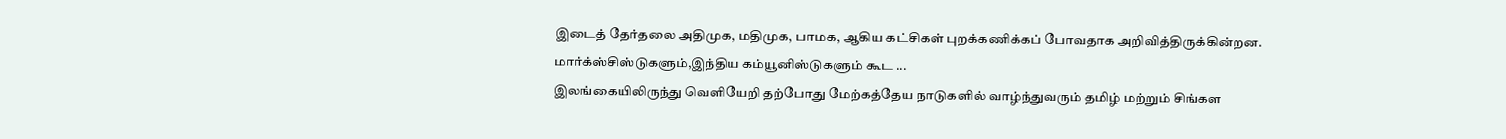இடைத் தேர்தலை அதிமுக, மதிமுக, பாமக, ஆகிய கட்சிகள் புறக்கணிக்கப் போவதாக அறிவித்திருக்கின்றன. மார்க்ஸ்சிஸ்டுகளும்,இந்திய கம்யூனிஸ்டுகளும் கூட ...
இலங்கையிலிருந்து வெளியேறி தற்போது மேற்கத்தேய நாடுகளில் வாழ்ந்துவரும் தமிழ் மற்றும் சிங்கள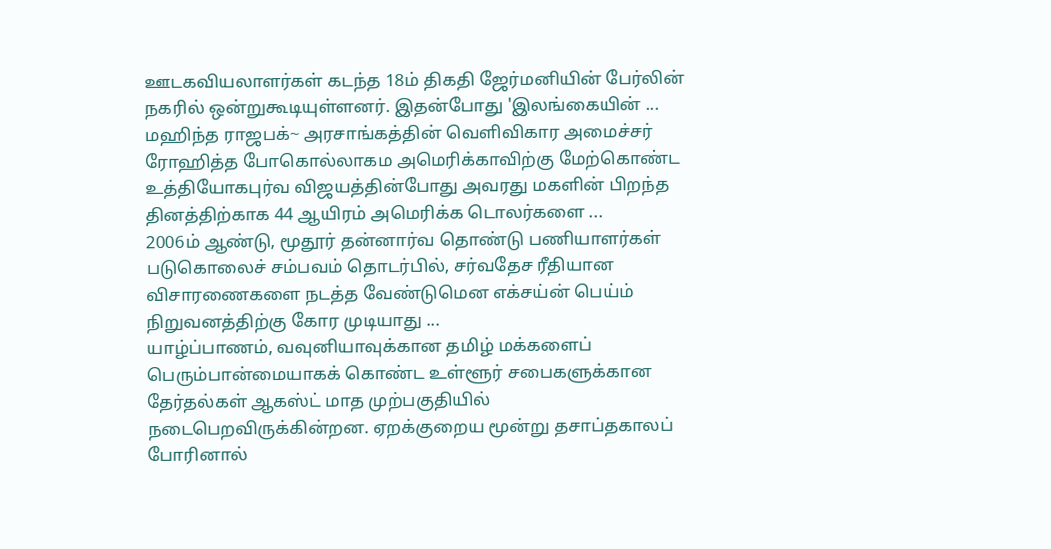ஊடகவியலாளர்கள் கடந்த 18ம் திகதி ஜேர்மனியின் பேர்லின் நகரில் ஒன்றுகூடியுள்ளனர். இதன்போது 'இலங்கையின் ...
மஹிந்த ராஜபக்~ அரசாங்கத்தின் வெளிவிகார அமைச்சர் ரோஹித்த போகொல்லாகம அமெரிக்காவிற்கு மேற்கொண்ட உத்தியோகபுர்வ விஜயத்தின்போது அவரது மகளின் பிறந்த தினத்திற்காக 44 ஆயிரம் அமெரிக்க டொலர்களை ...
2006ம் ஆண்டு, மூதூர் தன்னார்வ தொண்டு பணியாளர்கள் படுகொலைச் சம்பவம் தொடர்பில், சர்வதேச ரீதியான விசாரணைகளை நடத்த வேண்டுமென எக்சய்ன் பெய்ம் நிறுவனத்திற்கு கோர முடியாது ...
யாழ்ப்பாணம், வவுனியாவுக்கான தமிழ் மக்களைப் பெரும்பான்மையாகக் கொண்ட உள்ளூர் சபைகளுக்கான தேர்தல்கள் ஆகஸ்ட் மாத முற்பகுதியில் நடைபெறவிருக்கின்றன. ஏறக்குறைய மூன்று தசாப்தகாலப் போரினால்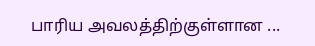பாரிய அவலத்திற்குள்ளான ...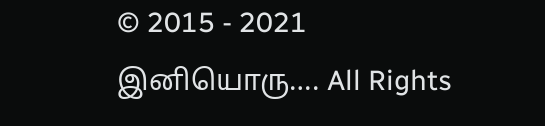© 2015 - 2021 இனியொரு…. All Rights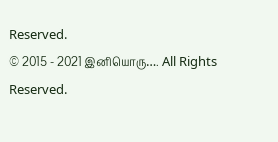Reserved.
© 2015 - 2021 இனியொரு…. All Rights Reserved.